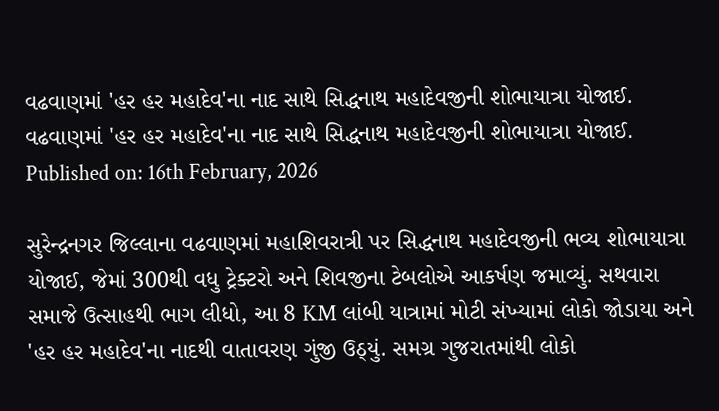વઢવાણમાં 'હર હર મહાદેવ'ના નાદ સાથે સિદ્ધનાથ મહાદેવજીની શોભાયાત્રા યોજાઈ.
વઢવાણમાં 'હર હર મહાદેવ'ના નાદ સાથે સિદ્ધનાથ મહાદેવજીની શોભાયાત્રા યોજાઈ.
Published on: 16th February, 2026

સુરેન્દ્રનગર જિલ્લાના વઢવાણમાં મહાશિવરાત્રી પર સિદ્ધનાથ મહાદેવજીની ભવ્ય શોભાયાત્રા યોજાઈ, જેમાં 300થી વધુ ટ્રેક્ટરો અને શિવજીના ટેબલોએ આકર્ષણ જમાવ્યું. સથવારા સમાજે ઉત્સાહથી ભાગ લીધો, આ 8 KM લાંબી યાત્રામાં મોટી સંખ્યામાં લોકો જોડાયા અને 'હર હર મહાદેવ'ના નાદથી વાતાવરણ ગુંજી ઉઠ્યું. સમગ્ર ગુજરાતમાંથી લોકો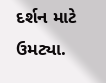દર્શન માટે ઉમટ્યા.